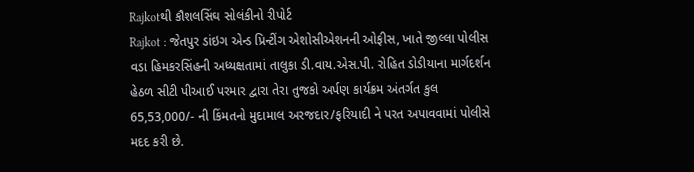Rajkotથી કૌશલસિંઘ સોલંકીનો રીપોર્ટ
Rajkot : જેતપુર ડાંઇગ એન્ડ પ્રિન્ટીંગ એશોસીએશનની ઓફીસ, ખાતે જીલ્લા પોલીસ વડા હિમકરસિંહની અધ્યક્ષતામાં તાલુકા ડી.વાય.એસ.પી. રોહિત ડોડીયાના માર્ગદર્શન હેઠળ સીટી પીઆઈ પરમાર દ્વારા તેરા તુજકો અર્પણ કાર્યક્રમ અંતર્ગત કુલ 65,53,000/- ની કિંમતનો મુદામાલ અરજદાર/ફરિયાદી ને પરત અપાવવામાં પોલીસે મદદ કરી છે.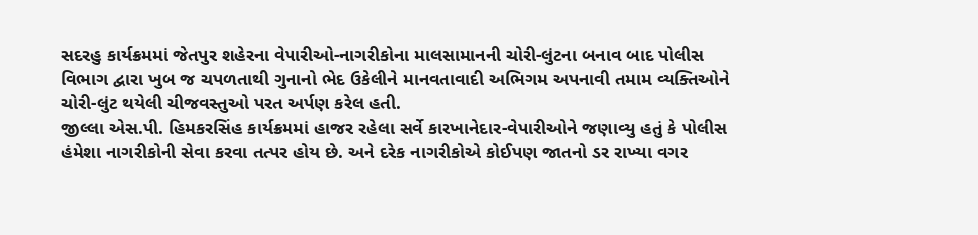સદરહુ કાર્યક્રમમાં જેતપુર શહેરના વેપારીઓ-નાગરીકોના માલસામાનની ચોરી-લુંટના બનાવ બાદ પોલીસ વિભાગ દ્વારા ખુબ જ ચપળતાથી ગુનાનો ભેદ ઉકેલીને માનવતાવાદી અભિગમ અપનાવી તમામ વ્યક્તિઓને ચોરી-લુંટ થયેલી ચીજવસ્તુઓ પરત અર્પણ કરેલ હતી.
જીલ્લા એસ.પી. હિમકરસિંહ કાર્યક્રમમાં હાજર રહેલા સર્વે કારખાનેદાર-વેપારીઓને જણાવ્યુ હતું કે પોલીસ હંમેશા નાગરીકોની સેવા કરવા તત્પર હોય છે. અને દરેક નાગરીકોએ કોઈપણ જાતનો ડર રાખ્યા વગર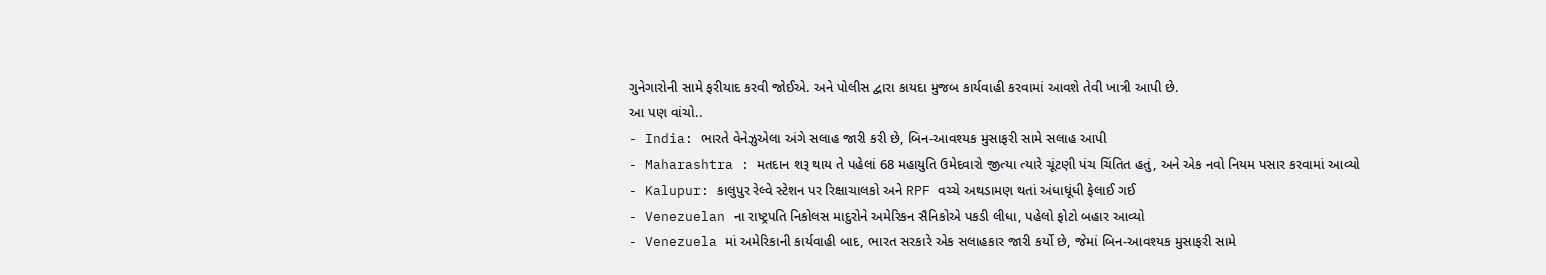ગુનેગારોની સામે ફરીયાદ કરવી જોઈએ. અને પોલીસ દ્વારા કાયદા મુજબ કાર્યવાહી કરવામાં આવશે તેવી ખાત્રી આપી છે.
આ પણ વાંચો..
- India: ભારતે વેનેઝુએલા અંગે સલાહ જારી કરી છે, બિન-આવશ્યક મુસાફરી સામે સલાહ આપી
- Maharashtra : મતદાન શરૂ થાય તે પહેલાં 68 મહાયુતિ ઉમેદવારો જીત્યા ત્યારે ચૂંટણી પંચ ચિંતિત હતું, અને એક નવો નિયમ પસાર કરવામાં આવ્યો
- Kalupur: કાલુપુર રેલ્વે સ્ટેશન પર રિક્ષાચાલકો અને RPF વચ્ચે અથડામણ થતાં અંધાધૂંધી ફેલાઈ ગઈ
- Venezuelan ના રાષ્ટ્રપતિ નિકોલસ માદુરોને અમેરિકન સૈનિકોએ પકડી લીધા, પહેલો ફોટો બહાર આવ્યો
- Venezuela માં અમેરિકાની કાર્યવાહી બાદ, ભારત સરકારે એક સલાહકાર જારી કર્યો છે, જેમાં બિન-આવશ્યક મુસાફરી સામે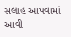સલાહ આપવામાં આવી